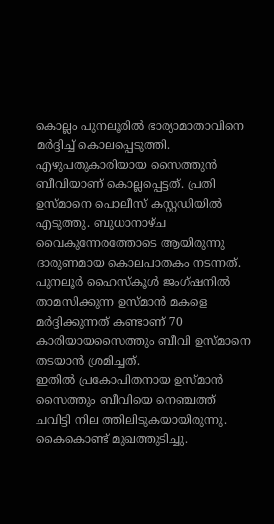കൊല്ലം പുനലൂരിൽ ഭാര്യാമാതാവിനെ മർദ്ദിച്ച് കൊലപ്പെടുത്തി. എഴുപതുകാരിയായ സൈത്തുൻ ബീവിയാണ് കൊല്ലപ്പെട്ടത്. പ്രതി ഉസ്മാനെ പൊലീസ് കസ്റ്റഡിയിൽ എടുത്തു. ബുധാനാഴ്ച വൈകുന്നേരത്തോടെ ആയിരുന്നു ദാരുണമായ കൊലപാതകം നടന്നത്. പുനലൂർ ഹൈസ്കൂൾ ജംഗ്ഷനിൽ താമസിക്കുന്ന ഉസ്മാൻ മകളെ മർദ്ദിക്കുന്നത് കണ്ടാണ് 70 കാരിയായസൈത്തും ബീവി ഉസ്മാനെ തടയാൻ ശ്രമിച്ചത്.
ഇതിൽ പ്രകോപിതനായ ഉസ്മാൻ സൈത്തും ബീവിയെ നെഞ്ചത്ത് ചവിട്ടി നില ത്തിലിടുകയായിരുന്നു. കൈകൊണ്ട് മുഖത്തുടിച്ചു.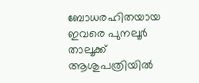ബോധരഹിതയായ ഇവരെ പുനലൂർ താലൂക്ക് ആശുപത്രിയിൽ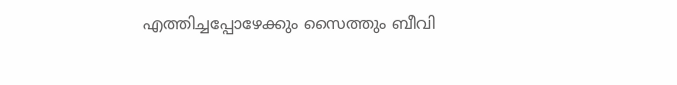എത്തിച്ചപ്പോഴേക്കും സൈത്തും ബീവി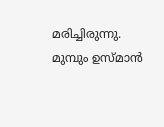മരിച്ചിരുന്നു. മുമ്പും ഉസ്മാൻ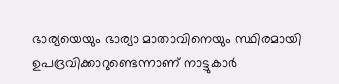ഭാര്യയെയും ഭാര്യാ മാതാവിനെയും സ്ഥിരമായി ഉപദ്രവിക്കാറുണ്ടെന്നാണ് നാട്ടുകാർ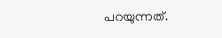പറയുന്നത്.